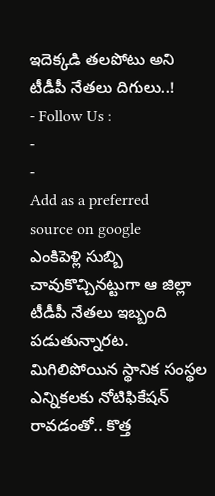ఇదెక్కడి తలపోటు అని టీడీపీ నేతలు దిగులు..!
- Follow Us :
-
-
Add as a preferred
source on google
ఎంకిపెళ్లి సుబ్బి చావుకొచ్చినట్టుగా ఆ జిల్లా టీడీపీ నేతలు ఇబ్బంది పడుతున్నారట. మిగిలిపోయిన స్థానిక సంస్థల ఎన్నికలకు నోటిఫికేషన్ రావడంతో.. కొత్త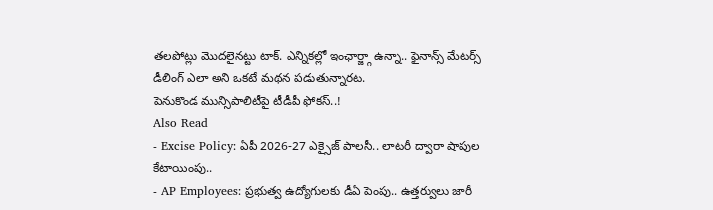తలపోట్లు మొదలైనట్టు టాక్. ఎన్నికల్లో ఇంఛార్జ్గా ఉన్నా.. ఫైనాన్స్ మేటర్స్ డీలింగ్ ఎలా అని ఒకటే మథన పడుతున్నారట.
పెనుకొండ మున్సిపాలిటీపై టీడీపీ ఫోకస్..!
Also Read
- Excise Policy: ఏపీ 2026-27 ఎక్సైజ్ పాలసీ.. లాటరీ ద్వారా షాపుల కేటాయింపు..
- AP Employees: ప్రభుత్వ ఉద్యోగులకు డీఏ పెంపు.. ఉత్తర్వులు జారీ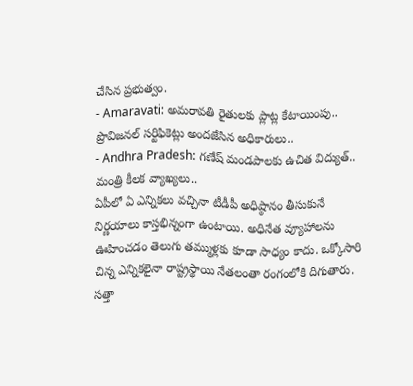చేసిన ప్రభుత్వం.
- Amaravati: అమరావతి రైతులకు ప్లాట్ల కేటాయింపు.. ప్రొవిజనల్ సర్టిఫికెట్లు అందజేసిన అధికారులు..
- Andhra Pradesh: గణేష్ మండపాలకు ఉచిత విద్యుత్.. మంత్రి కీలక వ్యాఖ్యలు..
ఏపీలో ఏ ఎన్నికలు వచ్చినా టీడీపీ అధిష్ఠానం తీసుకునే నిర్ణయాలు కాస్తభిన్నంగా ఉంటాయి. అధినేత వ్యూహాలను ఊహించడం తెలుగు తమ్ముళ్లకు కూడా సాధ్యం కాదు. ఒక్కోసారి చిన్న ఎన్నికలైనా రాష్ట్రస్థాయి నేతలంతా రంగంలోకి దిగుతారు. సత్తా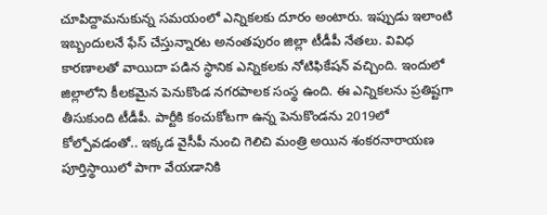చూపిద్దామనుకున్న సమయంలో ఎన్నికలకు దూరం అంటారు. ఇప్పుడు ఇలాంటి ఇబ్బందులనే ఫేస్ చేస్తున్నారట అనంతపురం జిల్లా టీడీపీ నేతలు. వివిధ కారణాలతో వాయిదా పడిన స్థానిక ఎన్నికలకు నోటిఫికేషన్ వచ్చింది. ఇందులో జిల్లాలోని కీలకమైన పెనుకొండ నగరపాలక సంస్థ ఉంది. ఈ ఎన్నికలను ప్రతిష్టగా తీసుకుంది టీడీపీ. పార్టీకి కంచుకోటగా ఉన్న పెనుకొండను 2019లో కోల్పోవడంతో.. ఇక్కడ వైసీపీ నుంచి గెలిచి మంత్రి అయిన శంకరనారాయణ పూర్తిస్థాయిలో పాగా వేయడానికి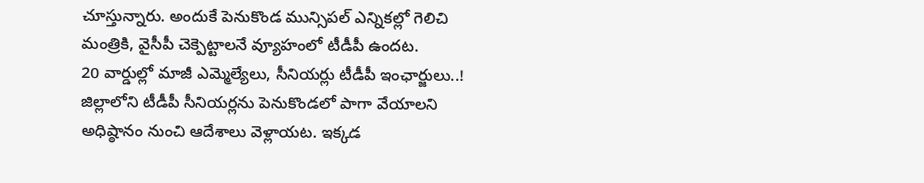చూస్తున్నారు. అందుకే పెనుకొండ మున్సిపల్ ఎన్నికల్లో గెలిచి మంత్రికి, వైసీపీ చెక్పెట్టాలనే వ్యూహంలో టీడీపీ ఉందట.
20 వార్డుల్లో మాజీ ఎమ్మెల్యేలు, సీనియర్లు టీడీపీ ఇంఛార్జులు..!
జిల్లాలోని టీడీపీ సీనియర్లను పెనుకొండలో పాగా వేయాలని అధిష్ఠానం నుంచి ఆదేశాలు వెళ్లాయట. ఇక్కడ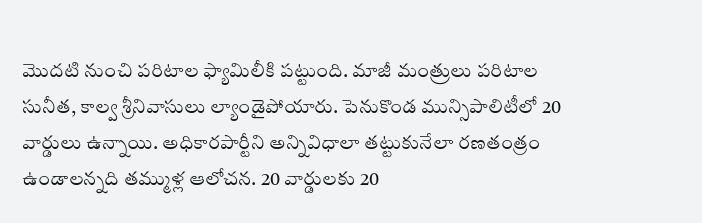మొదటి నుంచి పరిటాల ఫ్యామిలీకి పట్టుంది. మాజీ మంత్రులు పరిటాల సునీత, కాల్వ శ్రీనివాసులు ల్యాండైపోయారు. పెనుకొండ మున్సిపాలిటీలో 20 వార్డులు ఉన్నాయి. అధికారపార్టీని అన్నివిధాలా తట్టుకునేలా రణతంత్రం ఉండాలన్నది తమ్ముళ్ల ఆలోచన. 20 వార్డులకు 20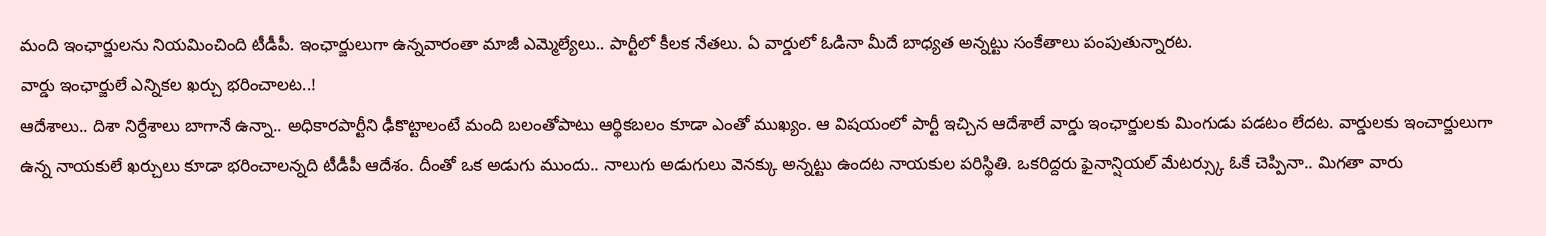మంది ఇంఛార్జులను నియమించింది టీడీపీ. ఇంఛార్జులుగా ఉన్నవారంతా మాజీ ఎమ్మెల్యేలు.. పార్టీలో కీలక నేతలు. ఏ వార్డులో ఓడినా మీదే బాధ్యత అన్నట్టు సంకేతాలు పంపుతున్నారట.
వార్డు ఇంఛార్జులే ఎన్నికల ఖర్చు భరించాలట..!
ఆదేశాలు.. దిశా నిర్దేశాలు బాగానే ఉన్నా.. అధికారపార్టీని ఢీకొట్టాలంటే మంది బలంతోపాటు ఆర్థికబలం కూడా ఎంతో ముఖ్యం. ఆ విషయంలో పార్టీ ఇచ్చిన ఆదేశాలే వార్డు ఇంఛార్జులకు మింగుడు పడటం లేదట. వార్డులకు ఇంచార్జులుగా ఉన్న నాయకులే ఖర్చులు కూడా భరించాలన్నది టీడీపీ ఆదేశం. దీంతో ఒక అడుగు ముందు.. నాలుగు అడుగులు వెనక్కు అన్నట్టు ఉందట నాయకుల పరిస్థితి. ఒకరిద్దరు ఫైనాన్షియల్ మేటర్స్కు ఓకే చెప్పినా.. మిగతా వారు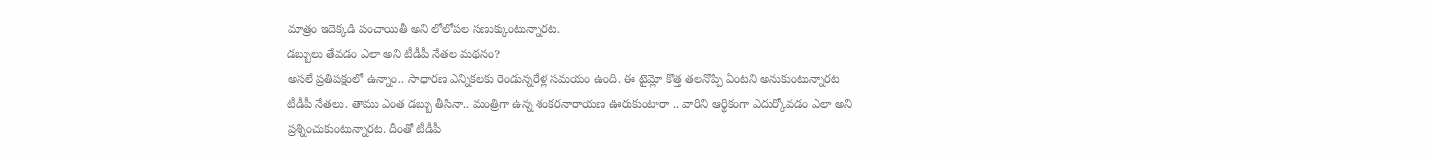మాత్రం ఇదెక్కడి పంచాయితీ అని లోలోపల సణుక్కుంటున్నారట.
డబ్బులు తేవడం ఎలా అని టీడీపీ నేతల మథనం?
అసలే ప్రతిపక్షంలో ఉన్నాం.. సాధారణ ఎన్నికలకు రెండున్నరేళ్ల సమయం ఉంది. ఈ టైమ్లో కొత్త తలనొప్పి ఏంటని అనుకుంటున్నారట టీడీపీ నేతలు. తాము ఎంత డబ్బు తీసినా.. మంత్రిగా ఉన్న శంకరనారాయణ ఊరుకుంటారా .. వారిని ఆర్థికంగా ఎదుర్కోవడం ఎలా అని ప్రశ్నించుకుంటున్నారట. దీంతో టీడీపీ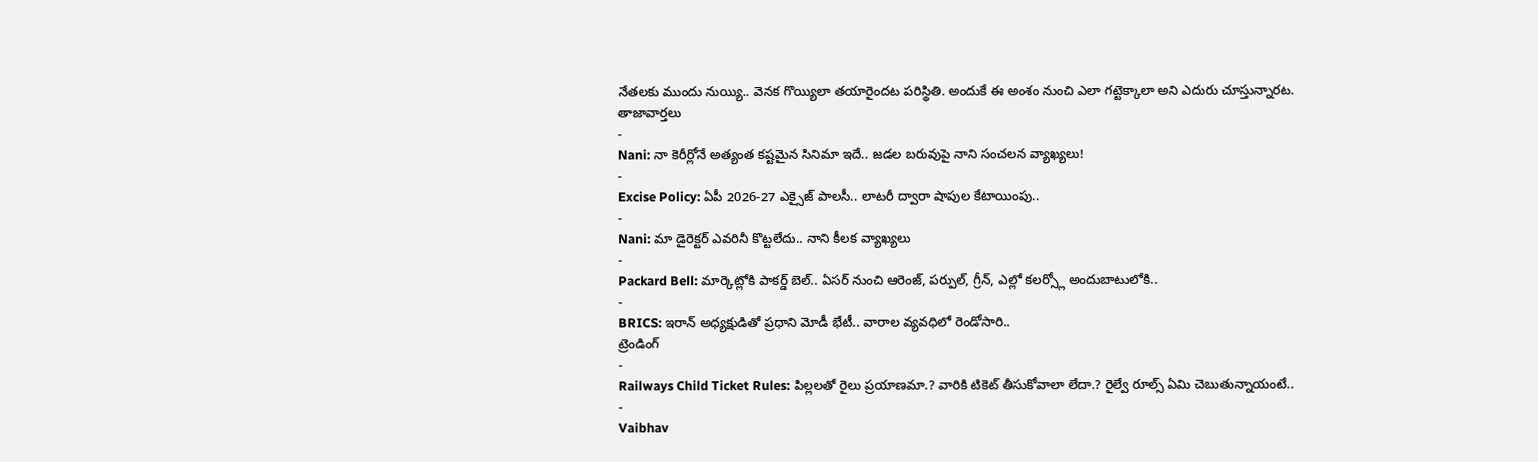నేతలకు ముందు నుయ్యి.. వెనక గొయ్యిలా తయారైందట పరిస్థితి. అందుకే ఈ అంశం నుంచి ఎలా గట్టెక్కాలా అని ఎదురు చూస్తున్నారట.
తాజావార్తలు
-
Nani: నా కెరీర్లోనే అత్యంత కష్టమైన సినిమా ఇదే.. జడల బరువుపై నాని సంచలన వ్యాఖ్యలు!
-
Excise Policy: ఏపీ 2026-27 ఎక్సైజ్ పాలసీ.. లాటరీ ద్వారా షాపుల కేటాయింపు..
-
Nani: మా డైరెక్టర్ ఎవరినీ కొట్టలేదు.. నాని కీలక వ్యాఖ్యలు
-
Packard Bell: మార్కెట్లోకి పాకర్డ్ బెల్.. ఏసర్ నుంచి ఆరెంజ్, పర్పుల్, గ్రీన్, ఎల్లో కలర్స్లో అందుబాటులోకి..
-
BRICS: ఇరాన్ అధ్యక్షుడితో ప్రధాని మోడీ భేటీ.. వారాల వ్యవధిలో రెండోసారి..
ట్రెండింగ్
-
Railways Child Ticket Rules: పిల్లలతో రైలు ప్రయాణమా.? వారికి టికెట్ తీసుకోవాలా లేదా.? రైల్వే రూల్స్ ఏమి చెబుతున్నాయంటే..
-
Vaibhav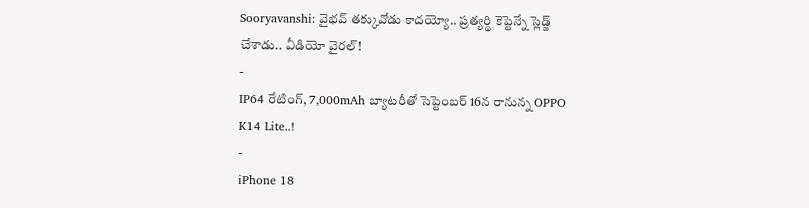Sooryavanshi: వైభవ్ తక్కువోడు కాదయ్యో.. ప్రత్యర్థి కెప్టెన్నే స్లెడ్జ్ చేశాడు.. వీడియో వైరల్!
-
IP64 రేటింగ్, 7,000mAh బ్యాటరీతో సెప్టెంబర్ 16న రానున్న OPPO K14 Lite..!
-
iPhone 18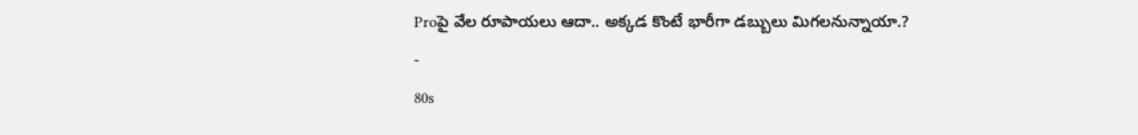Proపై వేల రూపాయలు ఆదా.. అక్కడ కొంటే భారీగా డబ్బులు మిగలనున్నాయా.?
-
80s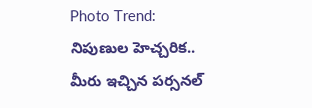Photo Trend: నిపుణుల హెచ్చరిక.. మీరు ఇచ్చిన పర్సనల్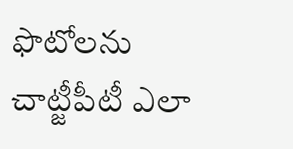ఫొటోలను చాట్జీపీటీ ఎలా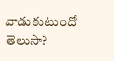వాడుకుటుందో తెలుసా?